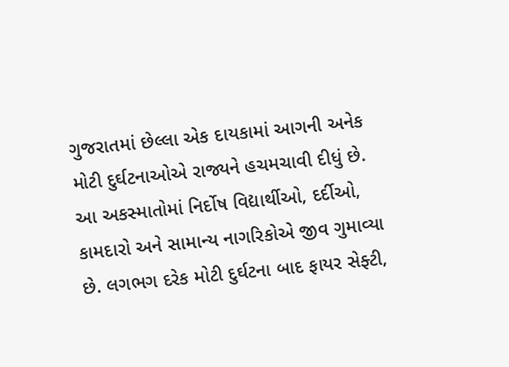ગુજરાતમાં છેલ્લા એક દાયકામાં આગની અનેક મોટી દુર્ઘટનાઓએ રાજ્યને હચમચાવી દીધું છે. આ અકસ્માતોમાં નિર્દોષ વિદ્યાર્થીઓ, દર્દીઓ, કામદારો અને સામાન્ય નાગરિકોએ જીવ ગુમાવ્યા છે. લગભગ દરેક મોટી દુર્ઘટના બાદ ફાયર સેફ્ટી,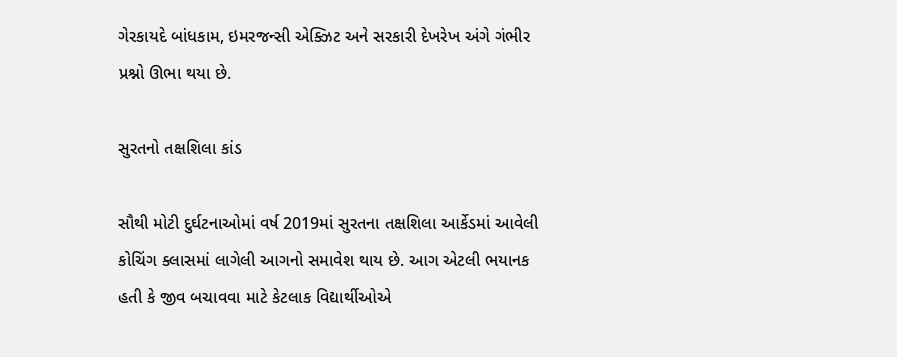ગેરકાયદે બાંધકામ, ઇમરજન્સી એક્ઝિટ અને સરકારી દેખરેખ અંગે ગંભીર પ્રશ્નો ઊભા થયા છે.

સુરતનો તક્ષશિલા કાંડ

સૌથી મોટી દુર્ઘટનાઓમાં વર્ષ 2019માં સુરતના તક્ષશિલા આર્કેડમાં આવેલી કોચિંગ ક્લાસમાં લાગેલી આગનો સમાવેશ થાય છે. આગ એટલી ભયાનક હતી કે જીવ બચાવવા માટે કેટલાક વિદ્યાર્થીઓએ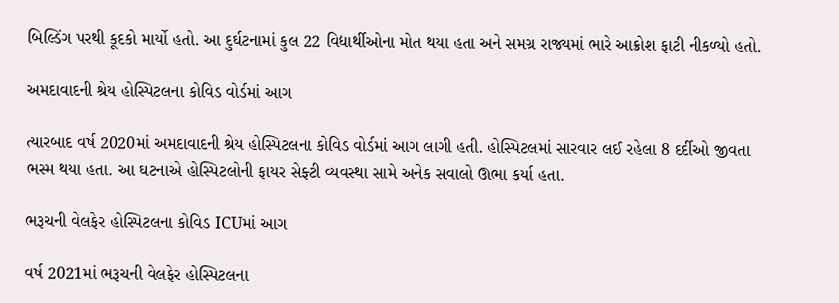બિલ્ડિંગ પરથી કૂદકો માર્યો હતો. આ દુર્ઘટનામાં કુલ 22 વિદ્યાર્થીઓના મોત થયા હતા અને સમગ્ર રાજ્યમાં ભારે આક્રોશ ફાટી નીકળ્યો હતો.

અમદાવાદની શ્રેય હોસ્પિટલના કોવિડ વોર્ડમાં આગ

ત્યારબાદ વર્ષ 2020માં અમદાવાદની શ્રેય હોસ્પિટલના કોવિડ વોર્ડમાં આગ લાગી હતી. હોસ્પિટલમાં સારવાર લઈ રહેલા 8 દર્દીઓ જીવતા ભસ્મ થયા હતા. આ ઘટનાએ હોસ્પિટલોની ફાયર સેફ્ટી વ્યવસ્થા સામે અનેક સવાલો ઊભા કર્યા હતા.

ભરૂચની વેલફેર હોસ્પિટલના કોવિડ ICUમાં આગ

વર્ષ 2021માં ભરૂચની વેલફેર હોસ્પિટલના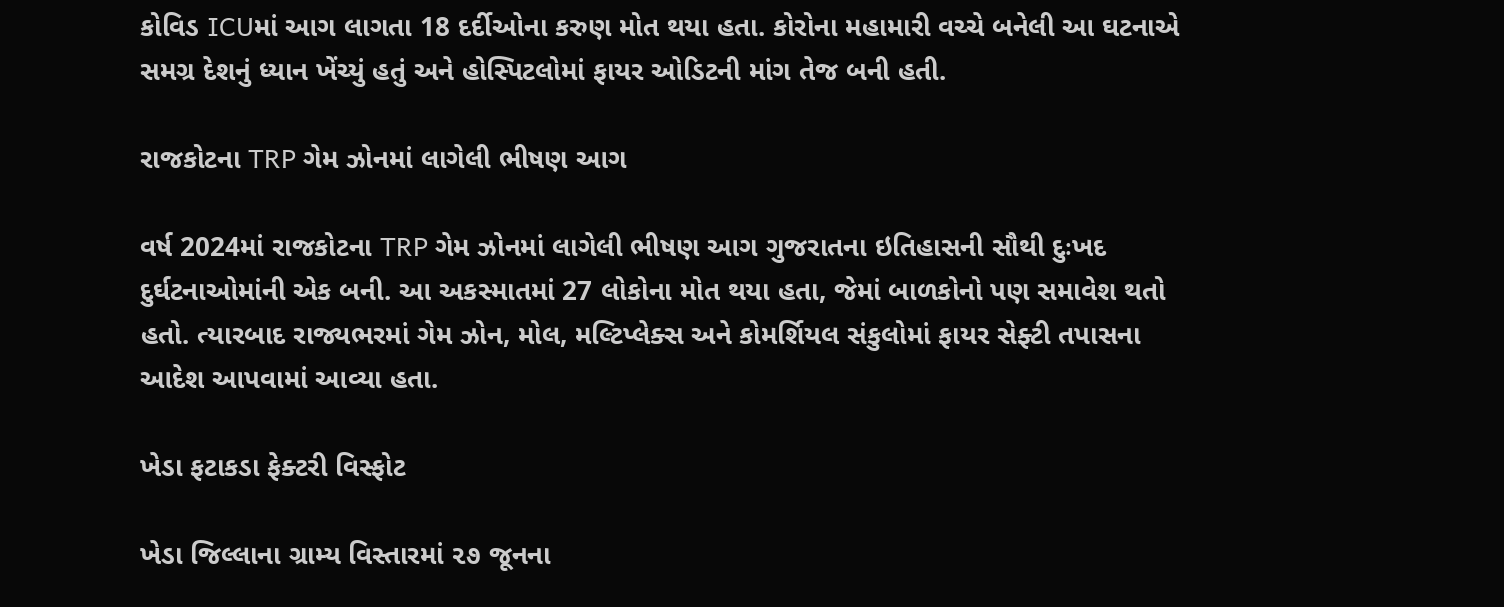કોવિડ ICUમાં આગ લાગતા 18 દર્દીઓના કરુણ મોત થયા હતા. કોરોના મહામારી વચ્ચે બનેલી આ ઘટનાએ સમગ્ર દેશનું ધ્યાન ખેંચ્યું હતું અને હોસ્પિટલોમાં ફાયર ઓડિટની માંગ તેજ બની હતી.

રાજકોટના TRP ગેમ ઝોનમાં લાગેલી ભીષણ આગ

વર્ષ 2024માં રાજકોટના TRP ગેમ ઝોનમાં લાગેલી ભીષણ આગ ગુજરાતના ઇતિહાસની સૌથી દુઃખદ દુર્ઘટનાઓમાંની એક બની. આ અકસ્માતમાં 27 લોકોના મોત થયા હતા, જેમાં બાળકોનો પણ સમાવેશ થતો હતો. ત્યારબાદ રાજ્યભરમાં ગેમ ઝોન, મોલ, મલ્ટિપ્લેક્સ અને કોમર્શિયલ સંકુલોમાં ફાયર સેફ્ટી તપાસના આદેશ આપવામાં આવ્યા હતા.

ખેડા ફટાકડા ફેક્ટરી વિસ્ફોટ

ખેડા જિલ્લાના ગ્રામ્ય વિસ્તારમાં ૨૭ જૂનના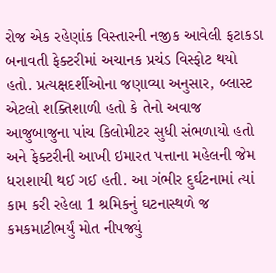રોજ એક રહેણાંક વિસ્તારની નજીક આવેલી ફટાકડા બનાવતી ફેક્ટરીમાં અચાનક પ્રચંડ વિસ્ફોટ થયો હતો. પ્રત્યક્ષદર્શીઓના જણાવ્યા અનુસાર, બ્લાસ્ટ એટલો શક્તિશાળી હતો કે તેનો અવાજ આજુબાજુના પાંચ કિલોમીટર સુધી સંભળાયો હતો અને ફેક્ટરીની આખી ઇમારત પત્તાના મહેલની જેમ ધરાશાયી થઈ ગઈ હતી. આ ગંભીર દુર્ઘટનામાં ત્યાં કામ કરી રહેલા 1 શ્રમિકનું ઘટનાસ્થળે જ કમકમાટીભર્યું મોત નીપજ્યું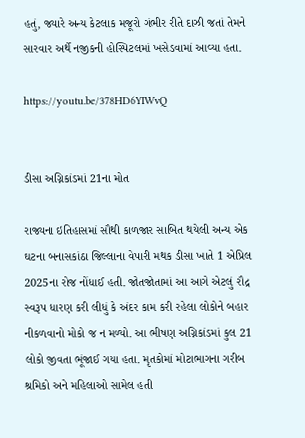હતું, જ્યારે અન્ય કેટલાક મજૂરો ગંભીર રીતે દાઝી જતાં તેમને સારવાર અર્થે નજીકની હોસ્પિટલમાં ખસેડવામાં આવ્યા હતા.

https://youtu.be/378HD6YIWvQ


ડીસા અગ્નિકાંડમાં 21ના મોત

રાજ્યના ઇતિહાસમાં સૌથી કાળજાર સાબિત થયેલી અન્ય એક ઘટના બનાસકાંઠા જિલ્લાના વેપારી મથક ડીસા ખાતે 1 એપ્રિલ 2025ના રોજ નોંધાઈ હતી. જોતજોતામાં આ આગે એટલું રૌદ્ર સ્વરૂપ ધારણ કરી લીધું કે અંદર કામ કરી રહેલા લોકોને બહાર નીકળવાનો મોકો જ ન મળ્યો. આ ભીષણ અગ્નિકાંડમાં કુલ 21 લોકો જીવતા ભૂંજાઈ ગયા હતા. મૃતકોમાં મોટાભાગના ગરીબ શ્રમિકો અને મહિલાઓ સામેલ હતી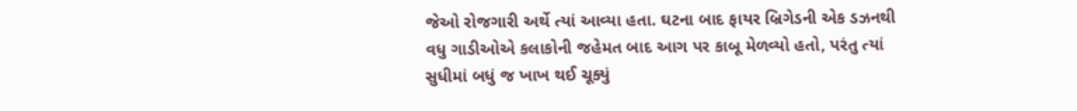જેઓ રોજગારી અર્થે ત્યાં આવ્યા હતા. ઘટના બાદ ફાયર બ્રિગેડની એક ડઝનથી વધુ ગાડીઓએ કલાકોની જહેમત બાદ આગ પર કાબૂ મેળવ્યો હતો, પરંતુ ત્યાં સુધીમાં બધું જ ખાખ થઈ ચૂક્યું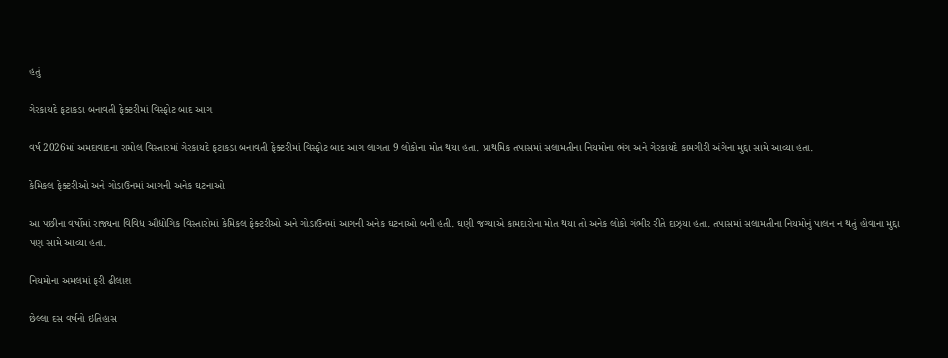હતું

ગેરકાયદે ફટાકડા બનાવતી ફેક્ટરીમાં વિસ્ફોટ બાદ આગ

વર્ષ 2026માં અમદાવાદના રામોલ વિસ્તારમાં ગેરકાયદે ફટાકડા બનાવતી ફેક્ટરીમાં વિસ્ફોટ બાદ આગ લાગતા 9 લોકોના મોત થયા હતા. પ્રાથમિક તપાસમાં સલામતીના નિયમોના ભંગ અને ગેરકાયદે કામગીરી અંગેના મુદ્દા સામે આવ્યા હતા.

કેમિકલ ફેક્ટરીઓ અને ગોડાઉનમાં આગની અનેક ઘટનાઓ

આ પછીના વર્ષોમાં રાજ્યના વિવિધ ઔદ્યોગિક વિસ્તારોમાં કેમિકલ ફેક્ટરીઓ અને ગોડાઉનમાં આગની અનેક ઘટનાઓ બની હતી. ઘણી જગ્યાએ કામદારોના મોત થયા તો અનેક લોકો ગંભીર રીતે દાઝ્યા હતા. તપાસમાં સલામતીના નિયમોનું પાલન ન થતું હોવાના મુદ્દા પણ સામે આવ્યા હતા.

નિયમોના અમલમાં ફરી ઢીલાશ

છેલ્લા દસ વર્ષનો ઇતિહાસ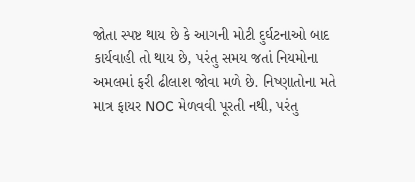જોતા સ્પષ્ટ થાય છે કે આગની મોટી દુર્ઘટનાઓ બાદ કાર્યવાહી તો થાય છે, પરંતુ સમય જતાં નિયમોના અમલમાં ફરી ઢીલાશ જોવા મળે છે. નિષ્ણાતોના મતે માત્ર ફાયર NOC મેળવવી પૂરતી નથી, પરંતુ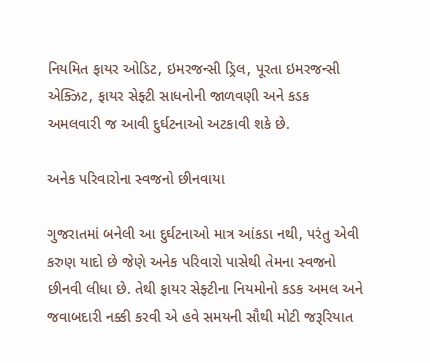નિયમિત ફાયર ઓડિટ, ઇમરજન્સી ડ્રિલ, પૂરતા ઇમરજન્સી એક્ઝિટ, ફાયર સેફ્ટી સાધનોની જાળવણી અને કડક અમલવારી જ આવી દુર્ઘટનાઓ અટકાવી શકે છે.

અનેક પરિવારોના સ્વજનો છીનવાયા

ગુજરાતમાં બનેલી આ દુર્ઘટનાઓ માત્ર આંકડા નથી, પરંતુ એવી કરુણ યાદો છે જેણે અનેક પરિવારો પાસેથી તેમના સ્વજનો છીનવી લીધા છે. તેથી ફાયર સેફ્ટીના નિયમોનો કડક અમલ અને જવાબદારી નક્કી કરવી એ હવે સમયની સૌથી મોટી જરૂરિયાત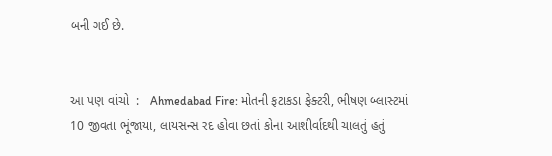બની ગઈ છે.


આ પણ વાંચો  :   Ahmedabad Fire: મોતની ફટાકડા ફેક્ટરી, ભીષણ બ્લાસ્ટમાં 10 જીવતા ભૂંજાયા, લાયસન્સ રદ હોવા છતાં કોના આશીર્વાદથી ચાલતું હતું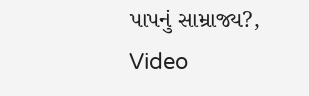પાપનું સામ્રાજ્ય?, Video